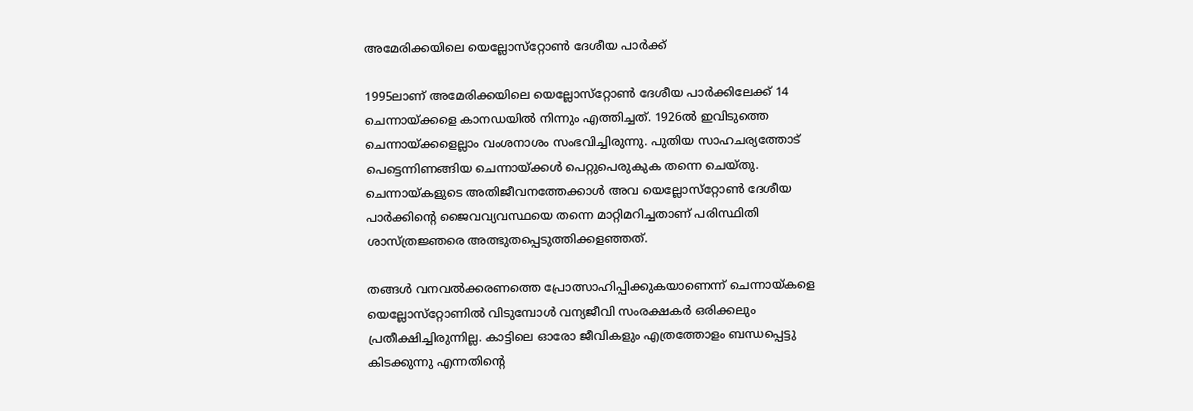അമേരിക്കയിലെ യെല്ലോസ്‌റ്റോണ്‍ ദേശീയ പാര്‍ക്ക്

1995ലാണ് അമേരിക്കയിലെ യെല്ലോസ്‌റ്റോണ്‍ ദേശീയ പാര്‍ക്കിലേക്ക് 14 ചെന്നായ്ക്കളെ കാനഡയില്‍ നിന്നും എത്തിച്ചത്. 1926ല്‍ ഇവിടുത്തെ ചെന്നായ്ക്കളെല്ലാം വംശനാശം സംഭവിച്ചിരുന്നു. പുതിയ സാഹചര്യത്തോട് പെട്ടെന്നിണങ്ങിയ ചെന്നായ്ക്കള്‍ പെറ്റുപെരുകുക തന്നെ ചെയ്തു. ചെന്നായ്കളുടെ അതിജീവനത്തേക്കാള്‍ അവ യെല്ലോസ്‌റ്റോണ്‍ ദേശീയ പാര്‍ക്കിന്റെ ജൈവവ്യവസ്ഥയെ തന്നെ മാറ്റിമറിച്ചതാണ് പരിസ്ഥിതി ശാസ്ത്രജ്ഞരെ അത്ഭുതപ്പെടുത്തിക്കളഞ്ഞത്.

തങ്ങള്‍ വനവല്‍ക്കരണത്തെ പ്രോത്സാഹിപ്പിക്കുകയാണെന്ന് ചെന്നായ്കളെ യെല്ലോസ്‌റ്റോണില്‍ വിടുമ്പോള്‍ വന്യജീവി സംരക്ഷകര്‍ ഒരിക്കലും പ്രതീക്ഷിച്ചിരുന്നില്ല. കാട്ടിലെ ഓരോ ജീവികളും എത്രത്തോളം ബന്ധപ്പെട്ടു കിടക്കുന്നു എന്നതിന്റെ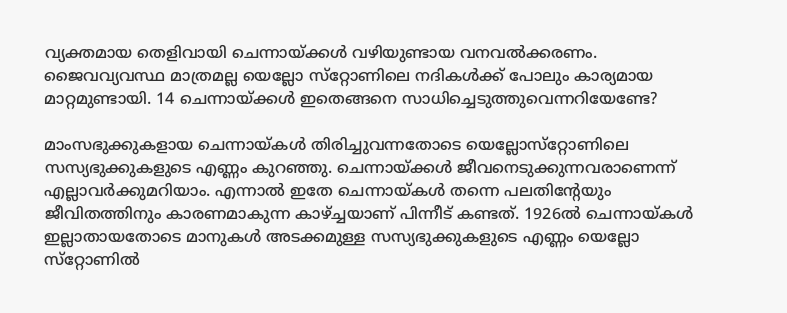വ്യക്തമായ തെളിവായി ചെന്നായ്ക്കള്‍ വഴിയുണ്ടായ വനവല്‍ക്കരണം. ജൈവവ്യവസ്ഥ മാത്രമല്ല യെല്ലോ സ്‌റ്റോണിലെ നദികള്‍ക്ക് പോലും കാര്യമായ മാറ്റമുണ്ടായി. 14 ചെന്നായ്ക്കള്‍ ഇതെങ്ങനെ സാധിച്ചെടുത്തുവെന്നറിയേണ്ടേ?

മാംസഭുക്കുകളായ ചെന്നായ്കള്‍ തിരിച്ചുവന്നതോടെ യെല്ലോസ്‌റ്റോണിലെ സസ്യഭുക്കുകളുടെ എണ്ണം കുറഞ്ഞു. ചെന്നായ്ക്കള്‍ ജീവനെടുക്കുന്നവരാണെന്ന് എല്ലാവര്‍ക്കുമറിയാം. എന്നാല്‍ ഇതേ ചെന്നായ്കള്‍ തന്നെ പലതിന്റേയും ജീവിതത്തിനും കാരണമാകുന്ന കാഴ്ച്ചയാണ് പിന്നീട് കണ്ടത്. 1926ല്‍ ചെന്നായ്കള്‍ ഇല്ലാതായതോടെ മാനുകള്‍ അടക്കമുള്ള സസ്യഭുക്കുകളുടെ എണ്ണം യെല്ലോ സ്‌റ്റോണില്‍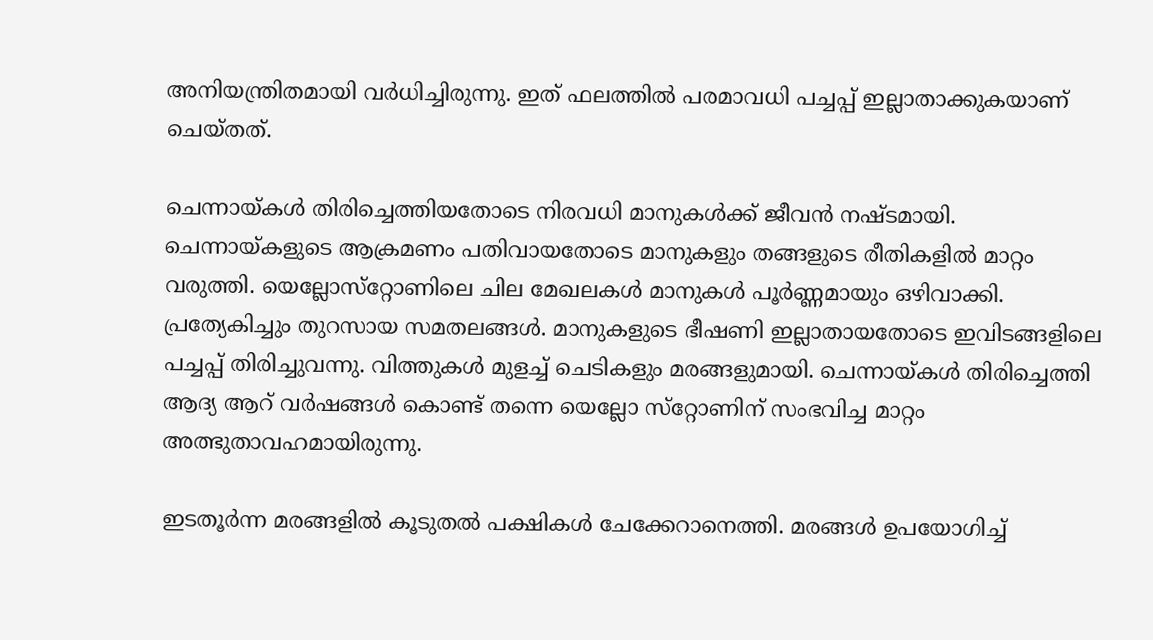അനിയന്ത്രിതമായി വര്‍ധിച്ചിരുന്നു. ഇത് ഫലത്തില്‍ പരമാവധി പച്ചപ്പ് ഇല്ലാതാക്കുകയാണ് ചെയ്തത്.

ചെന്നായ്കള്‍ തിരിച്ചെത്തിയതോടെ നിരവധി മാനുകള്‍ക്ക് ജീവന്‍ നഷ്ടമായി. ചെന്നായ്കളുടെ ആക്രമണം പതിവായതോടെ മാനുകളും തങ്ങളുടെ രീതികളില്‍ മാറ്റം വരുത്തി. യെല്ലോസ്‌റ്റോണിലെ ചില മേഖലകള്‍ മാനുകള്‍ പൂര്‍ണ്ണമായും ഒഴിവാക്കി. പ്രത്യേകിച്ചും തുറസായ സമതലങ്ങള്‍. മാനുകളുടെ ഭീഷണി ഇല്ലാതായതോടെ ഇവിടങ്ങളിലെ പച്ചപ്പ് തിരിച്ചുവന്നു. വിത്തുകള്‍ മുളച്ച് ചെടികളും മരങ്ങളുമായി. ചെന്നായ്കള്‍ തിരിച്ചെത്തി ആദ്യ ആറ് വര്‍ഷങ്ങള്‍ കൊണ്ട് തന്നെ യെല്ലോ സ്‌റ്റോണിന് സംഭവിച്ച മാറ്റം അത്ഭുതാവഹമായിരുന്നു.

ഇടതൂര്‍ന്ന മരങ്ങളില്‍ കൂടുതല്‍ പക്ഷികള്‍ ചേക്കേറാനെത്തി. മരങ്ങള്‍ ഉപയോഗിച്ച്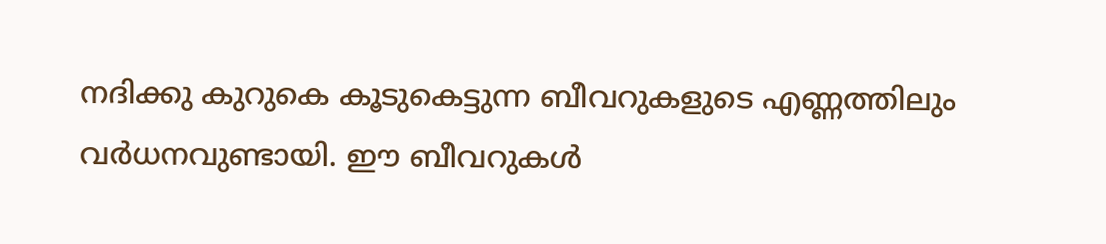നദിക്കു കുറുകെ കൂടുകെട്ടുന്ന ബീവറുകളുടെ എണ്ണത്തിലും വര്‍ധനവുണ്ടായി. ഈ ബീവറുകള്‍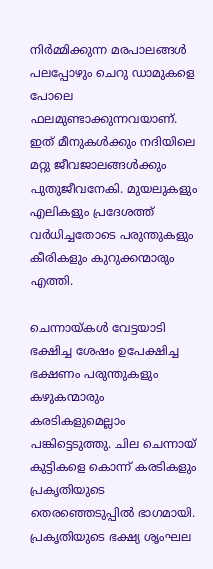നിര്‍മ്മിക്കുന്ന മരപാലങ്ങള്‍ പലപ്പോഴും ചെറു ഡാമുകളെ പോലെ ഫലമുണ്ടാക്കുന്നവയാണ്. ഇത് മീനുകള്‍ക്കും നദിയിലെ മറ്റു ജീവജാലങ്ങള്‍ക്കും പുതുജീവനേകി. മുയലുകളും എലികളും പ്രദേശത്ത് വര്‍ധിച്ചതോടെ പരുന്തുകളും കീരികളും കുറുക്കന്മാരും എത്തി.

ചെന്നായ്കള്‍ വേട്ടയാടി ഭക്ഷിച്ച ശേഷം ഉപേക്ഷിച്ച ഭക്ഷണം പരുന്തുകളും കഴുകന്മാരും കരടികളുമെല്ലാം പങ്കിട്ടെടുത്തു. ചില ചെന്നായ് കുട്ടികളെ കൊന്ന് കരടികളും പ്രകൃതിയുടെ തെരഞ്ഞെടുപ്പില്‍ ഭാഗമായി. പ്രകൃതിയുടെ ഭക്ഷ്യ ശൃംഘല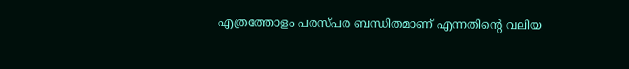എത്രത്തോളം പരസ്പര ബന്ധിതമാണ് എന്നതിന്റെ വലിയ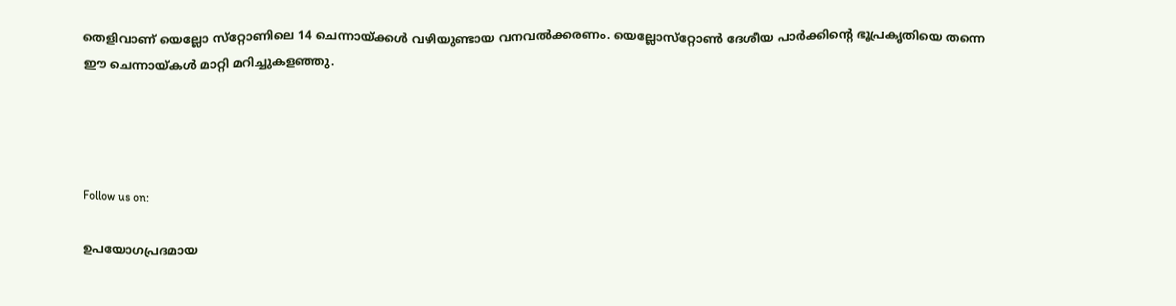തെളിവാണ് യെല്ലോ സ്‌റ്റോണിലെ 14 ചെന്നായ്ക്കള്‍ വഴിയുണ്ടായ വനവല്‍ക്കരണം. യെല്ലോസ്‌റ്റോണ്‍ ദേശീയ പാര്‍ക്കിന്റെ ഭൂപ്രകൃതിയെ തന്നെ ഈ ചെന്നായ്കള്‍ മാറ്റി മറിച്ചുകളഞ്ഞു.




Follow us on:

ഉപയോഗപ്രദമായ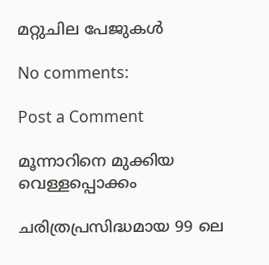മറ്റുചില പേജുകൾ

No comments:

Post a Comment

മൂന്നാറിനെ മുക്കിയ വെള്ളപ്പൊക്കം

ചരിത്രപ്രസിദ്ധമായ 99 ലെ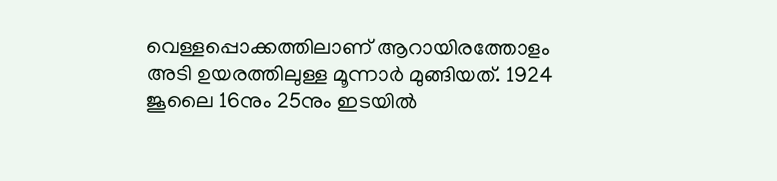വെള്ളപ്പൊക്കത്തിലാണ് ആറായിരത്തോളം അടി ഉയരത്തിലുള്ള മൂന്നാർ മുങ്ങിയത്. 1924 ജൂലൈ 16നും 25നും ഇടയിൽ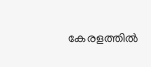കേരളത്തിൽ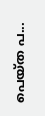പെയ്ത പ...